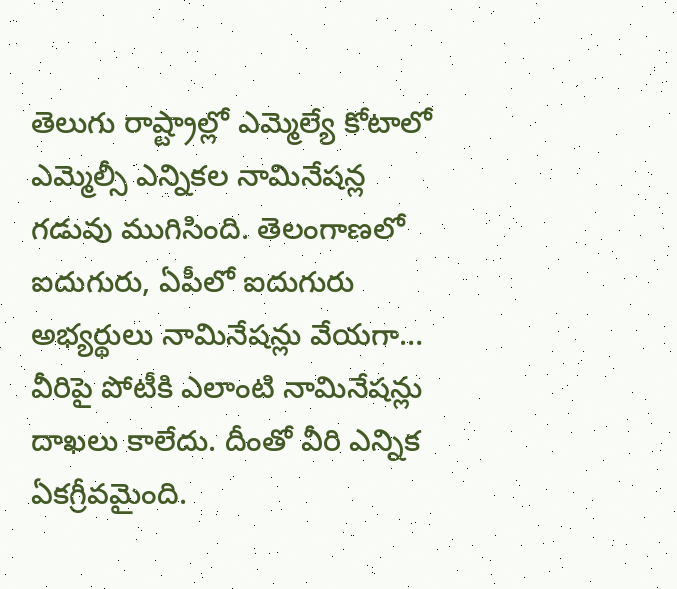తెలుగు రాష్ట్రాల్లో ఎమ్మెల్యే కోటాలో ఎమ్మెల్సీ ఎన్నికల నామినేషన్ల గడువు ముగిసింది. తెలంగాణలో ఐదుగురు, ఏపీలో ఐదుగురు అభ్యర్థులు నామినేషన్లు వేయగా… వీరిపై పోటీకి ఎలాంటి నామినేషన్లు దాఖలు కాలేదు. దీంతో వీరి ఎన్నిక ఏకగ్రీవమైంది.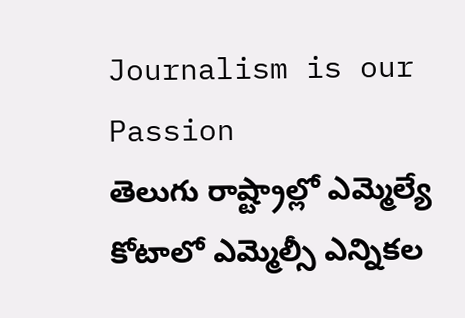Journalism is our Passion
తెలుగు రాష్ట్రాల్లో ఎమ్మెల్యే కోటాలో ఎమ్మెల్సీ ఎన్నికల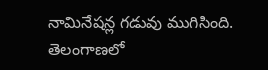నామినేషన్ల గడువు ముగిసింది. తెలంగాణలో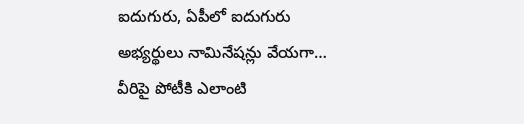ఐదుగురు, ఏపీలో ఐదుగురు అభ్యర్థులు నామినేషన్లు వేయగా… వీరిపై పోటీకి ఎలాంటి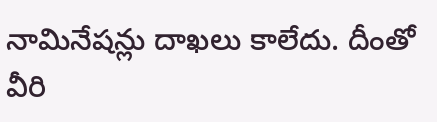నామినేషన్లు దాఖలు కాలేదు. దీంతో వీరి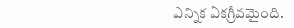ఎన్నిక ఏకగ్రీవమైంది.